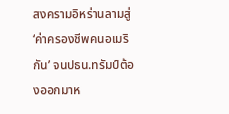สงครามอิหร่านลามสู่ ‘ค่าครองชีพคนอเมริกัน’ จนปธน.ทรัมป์ต้องออกมาห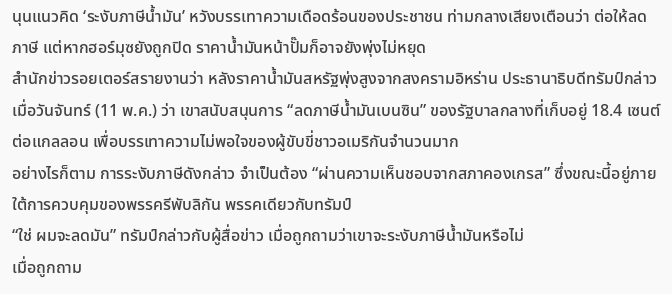นุนแนวคิด ‘ระงับภาษีน้ำมัน’ หวังบรรเทาความเดือดร้อนของประชาชน ท่ามกลางเสียงเตือนว่า ต่อให้ลดภาษี แต่หากฮอร์มุซยังถูกปิด ราคาน้ำมันหน้าปั๊มก็อาจยังพุ่งไม่หยุด
สำนักข่าวรอยเตอร์สรายงานว่า หลังราคาน้ำมันสหรัฐพุ่งสูงจากสงครามอิหร่าน ประธานาธิบดีทรัมป์กล่าวเมื่อวันจันทร์ (11 พ.ค.) ว่า เขาสนับสนุนการ “ลดภาษีน้ำมันเบนซิน” ของรัฐบาลกลางที่เก็บอยู่ 18.4 เซนต์ต่อแกลลอน เพื่อบรรเทาความไม่พอใจของผู้ขับขี่ชาวอเมริกันจำนวนมาก
อย่างไรก็ตาม การระงับภาษีดังกล่าว จำเป็นต้อง “ผ่านความเห็นชอบจากสภาคองเกรส” ซึ่งขณะนี้อยู่ภายใต้การควบคุมของพรรครีพับลิกัน พรรคเดียวกับทรัมป์
“ใช่ ผมจะลดมัน” ทรัมป์กล่าวกับผู้สื่อข่าว เมื่อถูกถามว่าเขาจะระงับภาษีน้ำมันหรือไม่
เมื่อถูกถาม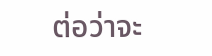ต่อว่าจะ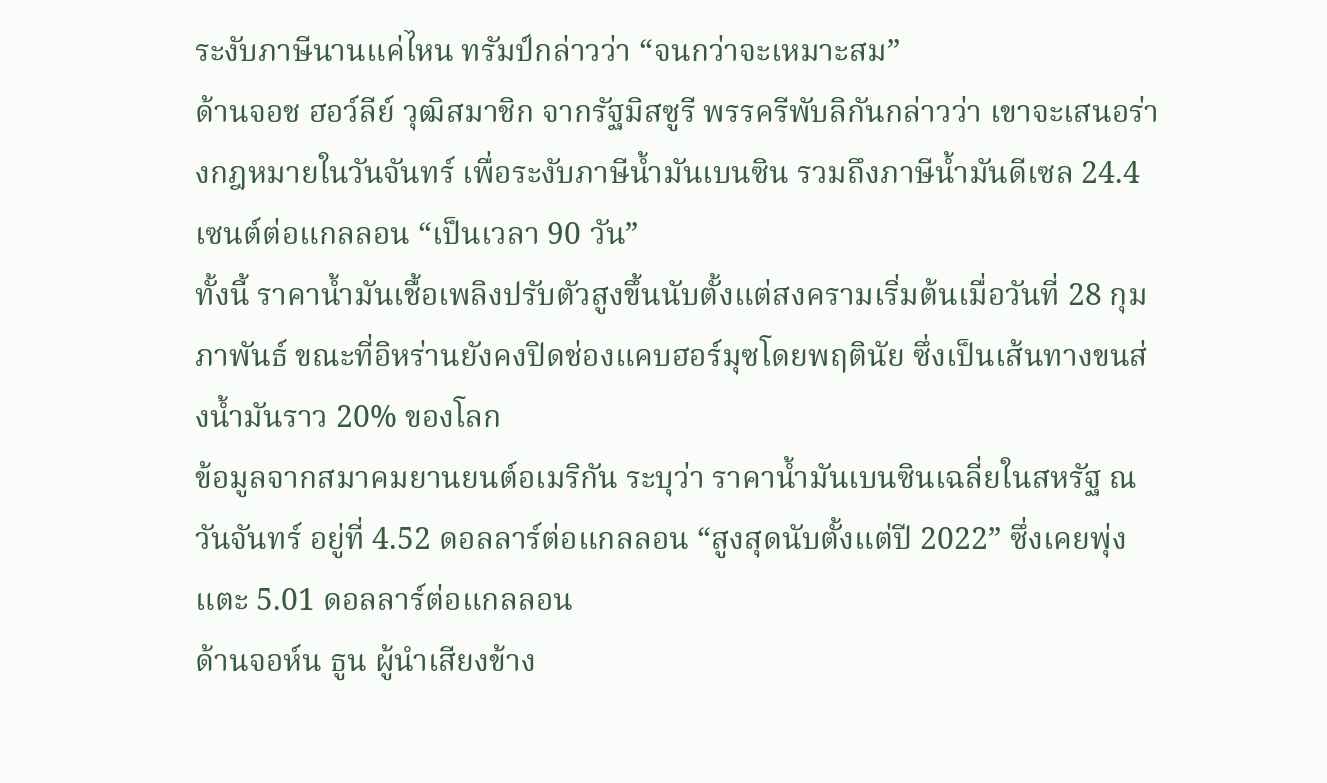ระงับภาษีนานแค่ไหน ทรัมป์กล่าวว่า “จนกว่าจะเหมาะสม”
ด้านจอช ฮอว์ลีย์ วุฒิสมาชิก จากรัฐมิสซูรี พรรครีพับลิกันกล่าวว่า เขาจะเสนอร่างกฎหมายในวันจันทร์ เพื่อระงับภาษีน้ำมันเบนซิน รวมถึงภาษีน้ำมันดีเซล 24.4 เซนต์ต่อแกลลอน “เป็นเวลา 90 วัน”
ทั้งนี้ ราคาน้ำมันเชื้อเพลิงปรับตัวสูงขึ้นนับตั้งแต่สงครามเริ่มต้นเมื่อวันที่ 28 กุมภาพันธ์ ขณะที่อิหร่านยังคงปิดช่องแคบฮอร์มุซโดยพฤตินัย ซึ่งเป็นเส้นทางขนส่งน้ำมันราว 20% ของโลก
ข้อมูลจากสมาคมยานยนต์อเมริกัน ระบุว่า ราคาน้ำมันเบนซินเฉลี่ยในสหรัฐ ณ วันจันทร์ อยู่ที่ 4.52 ดอลลาร์ต่อแกลลอน “สูงสุดนับตั้งแต่ปี 2022” ซึ่งเคยพุ่งแตะ 5.01 ดอลลาร์ต่อแกลลอน
ด้านจอห์น ธูน ผู้นำเสียงข้าง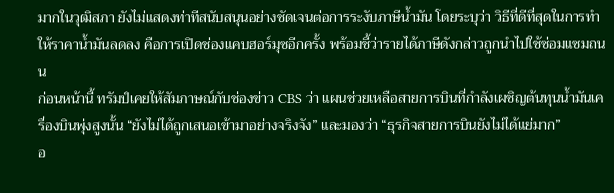มากในวุฒิสภา ยังไม่แสดงท่าทีสนับสนุนอย่างชัดเจนต่อการระงับภาษีน้ำมัน โดยระบุว่า วิธีที่ดีที่สุดในการทำให้ราคาน้ำมันลดลง คือการเปิดช่องแคบฮอร์มุซอีกครั้ง พร้อมชี้ว่ารายได้ภาษีดังกล่าวถูกนำไปใช้ซ่อมแซมถนน
ก่อนหน้านี้ ทรัมป์เคยให้สัมภาษณ์กับช่องข่าว CBS ว่า แผนช่วยเหลือสายการบินที่กำลังเผชิญต้นทุนน้ำมันเครื่องบินพุ่งสูงนั้น “ยังไม่ได้ถูกเสนอเข้ามาอย่างจริงจัง” และมองว่า “ธุรกิจสายการบินยังไม่ได้แย่มาก”
อ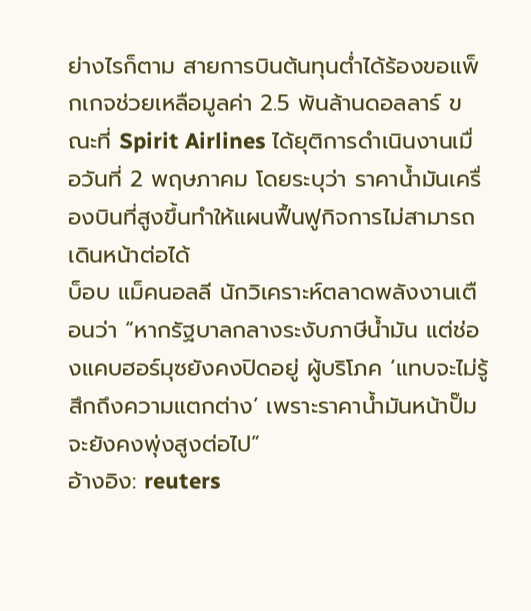ย่างไรก็ตาม สายการบินต้นทุนต่ำได้ร้องขอแพ็กเกจช่วยเหลือมูลค่า 2.5 พันล้านดอลลาร์ ขณะที่ Spirit Airlines ได้ยุติการดำเนินงานเมื่อวันที่ 2 พฤษภาคม โดยระบุว่า ราคาน้ำมันเครื่องบินที่สูงขึ้นทำให้แผนฟื้นฟูกิจการไม่สามารถเดินหน้าต่อได้
บ็อบ แม็คนอลลี นักวิเคราะห์ตลาดพลังงานเตือนว่า “หากรัฐบาลกลางระงับภาษีน้ำมัน แต่ช่องแคบฮอร์มุซยังคงปิดอยู่ ผู้บริโภค ‘แทบจะไม่รู้สึกถึงความแตกต่าง’ เพราะราคาน้ำมันหน้าปั๊มจะยังคงพุ่งสูงต่อไป”
อ้างอิง: reuters